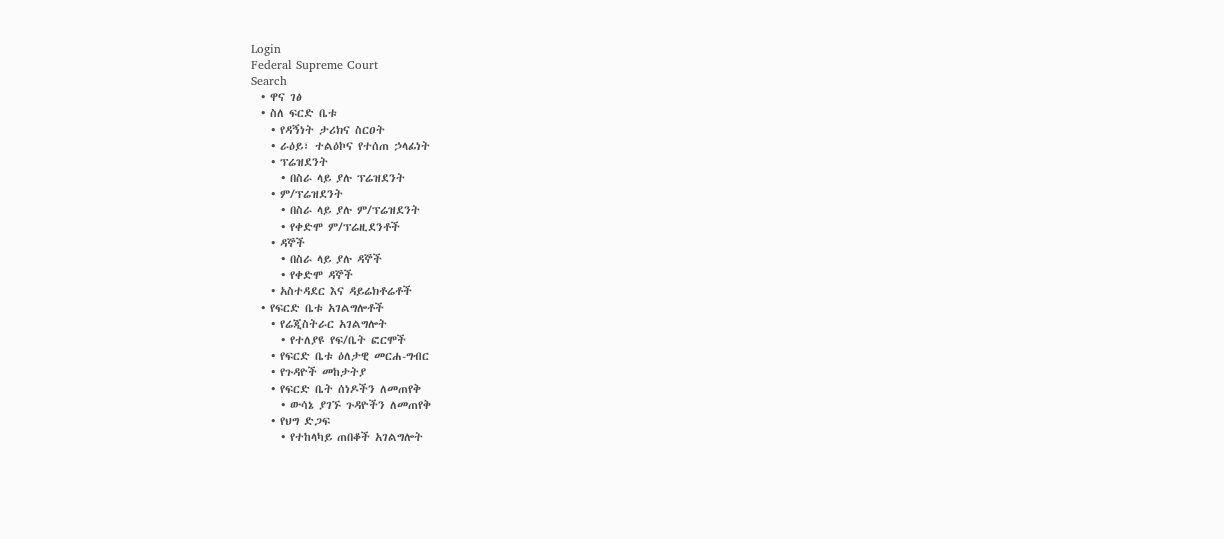Login
Federal Supreme Court
Search
  • ዋና ገፅ
  • ስለ ፍርድ ቤቱ
    • የዳኝነት ታሪክና ስርዐት
    • ራዕይ፣ ተልዕኮና የተሰጠ ኃላፊነት
    • ፕሬዝደንት
      • በስራ ላይ ያሉ ፕሬዝደንት
    • ም/ፕሬዝደንት
      • በስራ ላይ ያሉ ም/ፕሬዝደንት
      • የቀድሞ ም/ፕሬዚደንቶች
    • ዳኞች
      • በስራ ላይ ያሉ ዳኞች
      • የቀድሞ ዳኞች
    • አስተዳደር እና ዳይሬክቶሬቶች
  • የፍርድ ቤቱ አገልግሎቶች
    • የሬጂስትራር አገልግሎት
      • የተለያዩ የፍ/ቤት ፎርሞች
    • የፍርድ ቤቱ ዕለታዊ መርሐ-ግብር
    • የጉዳዮች መከታትያ
    • የፍርድ ቤት ሰነዶችን ለመጠየቅ
      • ውሳኔ ያገኙ ጉዳዮችን ለመጠየቅ
    • የህግ ድጋፍ
      • የተከላካይ ጠበቆች አገልግሎት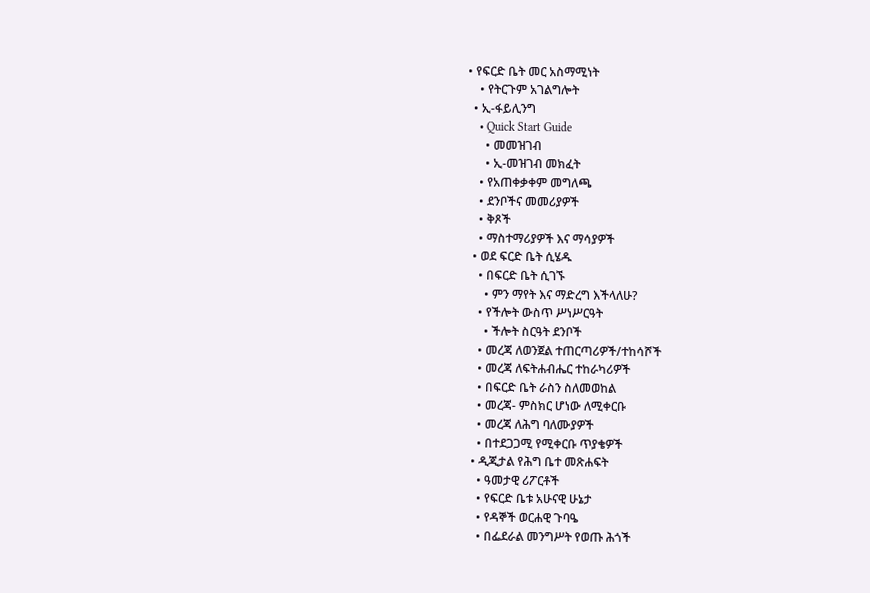• የፍርድ ቤት መር አስማሚነት
    • የትርጉም አገልግሎት
  • ኢ-ፋይሊንግ
    • Quick Start Guide
      • መመዝገብ
      • ኢ-መዝገብ መክፈት
    • የአጠቀቃቀም መግለጫ
    • ደንቦችና መመሪያዎች
    • ቅጾች
    • ማስተማሪያዎች እና ማሳያዎች
  • ወደ ፍርድ ቤት ሲሄዱ
    • በፍርድ ቤት ሲገኙ
      • ምን ማየት እና ማድረግ እችላለሁ?
    • የችሎት ውስጥ ሥነሥርዓት
      • ችሎት ስርዓት ደንቦች
    • መረጃ ለወንጀል ተጠርጣሪዎች/ተከሳሾች
    • መረጃ ለፍትሐብሔር ተከራካሪዎች
    • በፍርድ ቤት ራስን ስለመወከል
    • መረጃ- ምስክር ሆነው ለሚቀርቡ
    • መረጃ ለሕግ ባለሙያዎች
    • በተደጋጋሚ የሚቀርቡ ጥያቄዎች
  • ዲጂታል የሕግ ቤተ መጽሐፍት
    • ዓመታዊ ሪፖርቶች
    • የፍርድ ቤቱ አሁናዊ ሁኔታ
    • የዳኞች ወርሐዊ ጉባዔ
    • በፌደራል መንግሥት የወጡ ሕጎች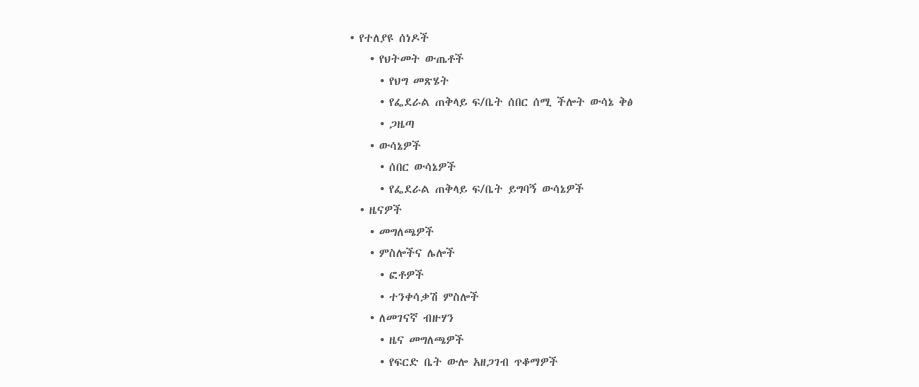• የተለያዩ ሰነዶች
    • የህትመት ውጤቶች
      • የህግ መጽሄት
      • የፌደራል ጠቅላይ ፍ/ቤት ሰበር ሰሚ ችሎት ውሳኔ ቅፅ
      • ጋዜጣ
    • ውሳኔዎች
      • ሰበር ውሳኔዎች
      • የፌደራል ጠቅላይ ፍ/ቤት ይግባኝ ውሳኔዎች
  • ዜናዎች
    • መግለጫዎች
    • ምስሎችና ሌሎች
      • ፎቶዎች
      • ተንቀሳቃሽ ምስሎች
    • ለመገናኛ ብዙሃን
      • ዜና መግለጫዎች
      • የፍርድ ቤት ውሎ አዘጋገብ ጥቆማዎች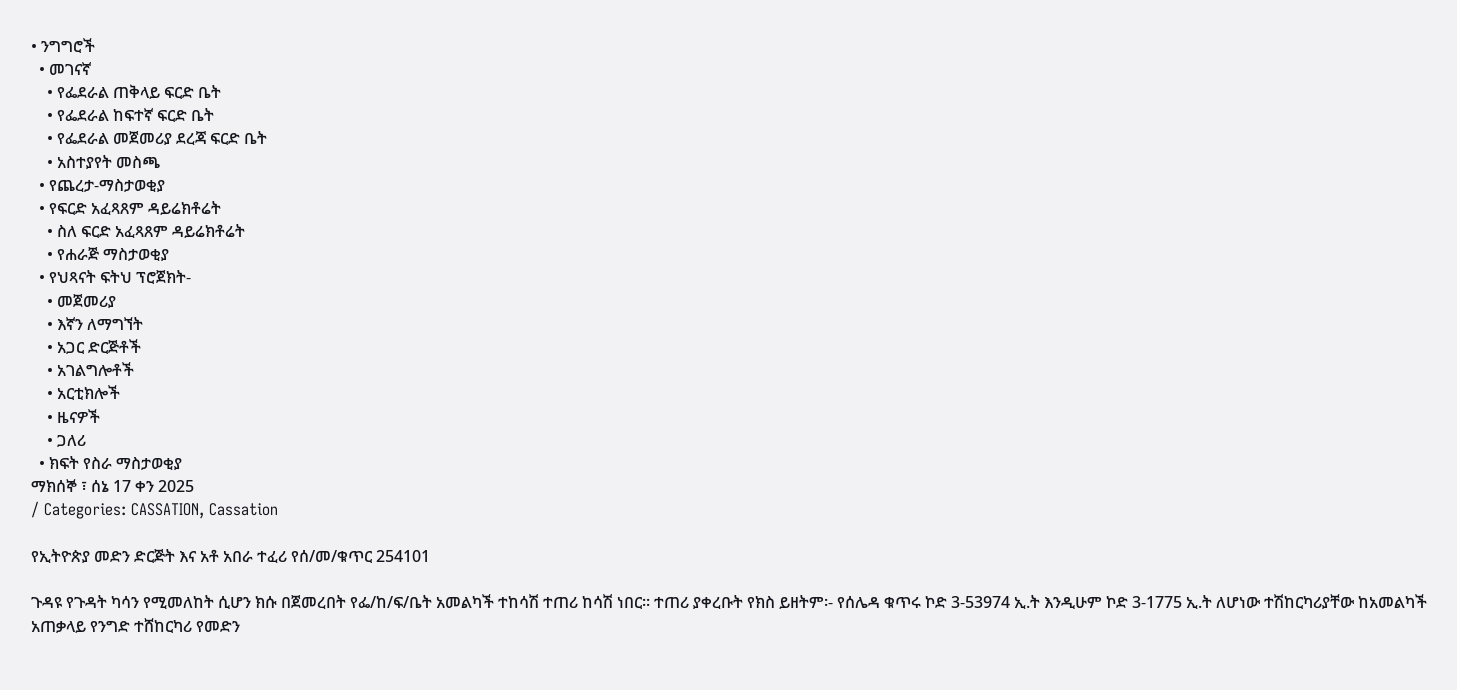• ንግግሮች
  • መገናኛ
    • የፌደራል ጠቅላይ ፍርድ ቤት
    • የፌደራል ከፍተኛ ፍርድ ቤት
    • የፌደራል መጀመሪያ ደረጃ ፍርድ ቤት
    • አስተያየት መስጫ
  • የጨረታ-ማስታወቂያ
  • የፍርድ አፈጻጸም ዳይሬክቶሬት
    • ስለ ፍርድ አፈጻጸም ዳይሬክቶሬት
    • የሐራጅ ማስታወቂያ
  • የህጻናት ፍትህ ፕሮጀክት-
    • መጀመሪያ
    • እኛን ለማግኘት
    • አጋር ድርጅቶች
    • አገልግሎቶች
    • አርቲክሎች
    • ዜናዎች
    • ጋለሪ
  • ክፍት የስራ ማስታወቂያ
ማክሰኞ ፣ ሰኔ 17 ቀን 2025
/ Categories: CASSATION, Cassation

የኢትዮጵያ መድን ድርጅት እና አቶ አበራ ተፈሪ የሰ/መ/ቁጥር 254101

ጉዳዩ የጉዳት ካሳን የሚመለከት ሲሆን ክሱ በጀመረበት የፌ/ከ/ፍ/ቤት አመልካች ተከሳሽ ተጠሪ ከሳሽ ነበር፡፡ ተጠሪ ያቀረቡት የክስ ይዘትም፡- የሰሌዳ ቁጥሩ ኮድ 3-53974 ኢ.ት እንዲሁም ኮድ 3-1775 ኢ.ት ለሆነው ተሽከርካሪያቸው ከአመልካች አጠቃላይ የንግድ ተሸከርካሪ የመድን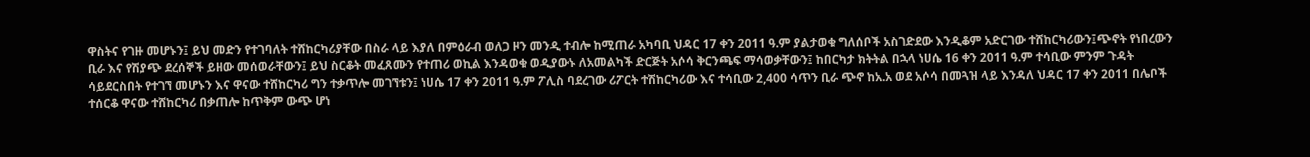ዋስትና የገዙ መሆኑን፤ ይህ መድን የተገባለት ተሸከርካሪያቸው በስራ ላይ እያለ በምዕራብ ወለጋ ዞን መንዲ ተብሎ ከሚጠራ አካባቢ ህዳር 17 ቀን 2011 ዓ.ም ያልታወቁ ግለሰቦች አስገድደው እንዲቆም አድርገው ተሸከርካሪውን፤ጭኖት የነበረውን ቢራ እና የሽያጭ ደረሰኞች ይዘው መሰወራቸውን፤ ይህ ስርቆት መፈጸሙን የተጠሪ ወኪል እንዳወቁ ወዲያውኑ ለአመልካች ድርጅት አሶሳ ቅርንጫፍ ማሳወቃቸውን፤ ከበርካታ ክትትል በኋላ ነሀሴ 16 ቀን 2011 ዓ.ም ተሳቢው ምንም ጉዳት ሳይደርስበት የተገኘ መሆኑን እና ዋናው ተሸከርካሪ ግን ተቃጥሎ መገኘቱን፤ ነሀሴ 17 ቀን 2011 ዓ.ም ፖሊስ ባደረገው ሪፖርት ተሽከርካሪው እና ተሳቢው 2,400 ሳጥን ቢራ ጭኖ ከአ.አ ወደ አሶሳ በመጓዝ ላይ እንዳለ ህዳር 17 ቀን 2011 በሌቦች ተሰርቆ ዋናው ተሸከርካሪ በቃጠሎ ከጥቅም ውጭ ሆነ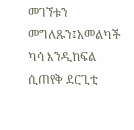መገኘቱን መግለጹን፤አመልካች ካሳ እንዲከፍል ሲጠየቅ ደርጊቲ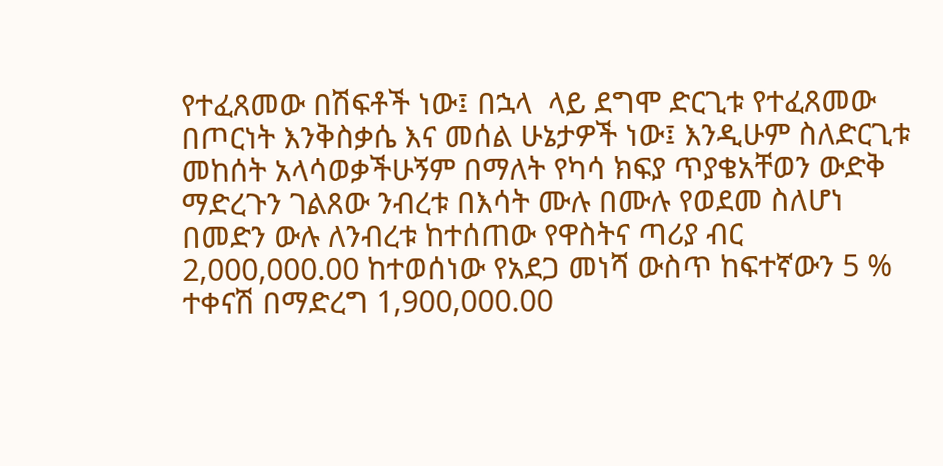የተፈጸመው በሽፍቶች ነው፤ በኋላ  ላይ ደግሞ ድርጊቱ የተፈጸመው በጦርነት እንቅስቃሴ እና መሰል ሁኔታዎች ነው፤ እንዲሁም ስለድርጊቱ መከሰት አላሳወቃችሁኝም በማለት የካሳ ክፍያ ጥያቄአቸወን ውድቅ ማድረጉን ገልጸው ንብረቱ በእሳት ሙሉ በሙሉ የወደመ ስለሆነ በመድን ውሉ ለንብረቱ ከተሰጠው የዋስትና ጣሪያ ብር 2,000,000.00 ከተወሰነው የአደጋ መነሻ ውስጥ ከፍተኛውን 5 % ተቀናሽ በማድረግ 1,900,000.00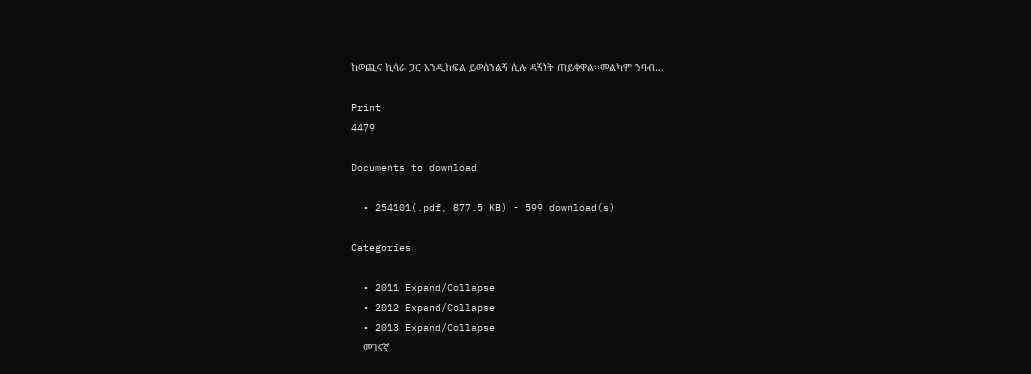ከወጪና ኪሳራ ጋር አንዲከፍል ይወሰንልኝ ሲሉ ዳኝነት ጠይቀዋል፡፡መልካም ንባብ…

Print
4479

Documents to download

  • 254101(.pdf, 877.5 KB) - 599 download(s)

Categories

  • 2011 Expand/Collapse
  • 2012 Expand/Collapse
  • 2013 Expand/Collapse
    መገናኛ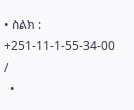• ስልክ : +251-11-1-55-34-00 /
  •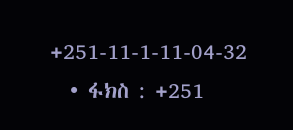+251-11-1-11-04-32
  • ፋክስ : +251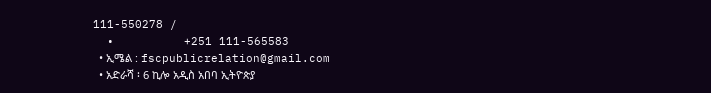111-550278 /
  •          +251 111-565583
  • ኢሜል : fscpublicrelation@gmail.com
  • አድራሻ ፡ 6 ኪሎ አዲስ አበባ ኢትዮጵያ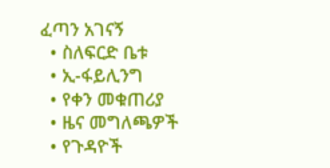ፈጣን አገናኝ
  • ስለፍርድ ቤቱ
  • ኢ-ፋይሊንግ
  • የቀን መቁጠሪያ
  • ዜና መግለጫዎች
  • የጉዳዮች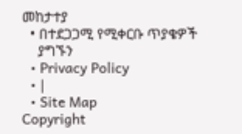መከታተያ
  • በተደጋጋሚ የሚቀርቡ ጥያቄዎች
    ያግኙን
  • Privacy Policy
  • |
  • Site Map
Copyright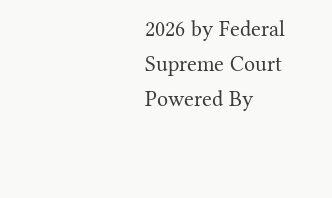2026 by Federal Supreme Court
Powered By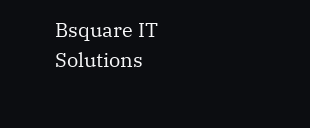Bsquare IT Solutions